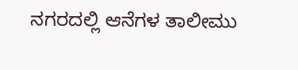ನಗರದಲ್ಲಿ ಆನೆಗಳ ತಾಲೀಮು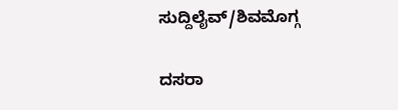ಸುದ್ದಿಲೈವ್/ಶಿವಮೊಗ್ಗ

ದಸರಾ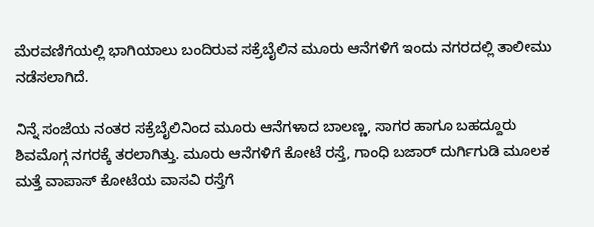ಮೆರವಣಿಗೆಯಲ್ಲಿ ಭಾಗಿಯಾಲು ಬಂದಿರುವ ಸಕ್ರೆಬೈಲಿನ ಮೂರು ಆನೆಗಳಿಗೆ ಇಂದು ನಗರದಲ್ಲಿ ತಾಲೀಮು ನಡೆಸಲಾಗಿದೆ.

ನಿನ್ನೆ ಸಂಜೆಯ ನಂತರ ಸಕ್ರೆಬೈಲಿನಿಂದ ಮೂರು ಆನೆಗಳಾದ ಬಾಲಣ್ಣ, ಸಾಗರ ಹಾಗೂ ಬಹದ್ದೂರು  ಶಿವಮೊಗ್ಗ ನಗರಕ್ಕೆ ತರಲಾಗಿತ್ತು. ಮೂರು ಆನೆಗಳಿಗೆ ಕೋಟೆ ರಸ್ತೆ, ಗಾಂಧಿ ಬಜಾರ್ ದುರ್ಗಿಗುಡಿ ಮೂಲಕ ಮತ್ತೆ ವಾಪಾಸ್ ಕೋಟೆಯ ವಾಸವಿ ರಸ್ತೆಗೆ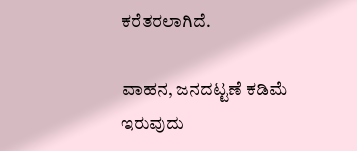ಕರೆತರಲಾಗಿದೆ.

ವಾಹನ, ಜನದಟ್ಟಣೆ ಕಡಿಮೆ ಇರುವುದು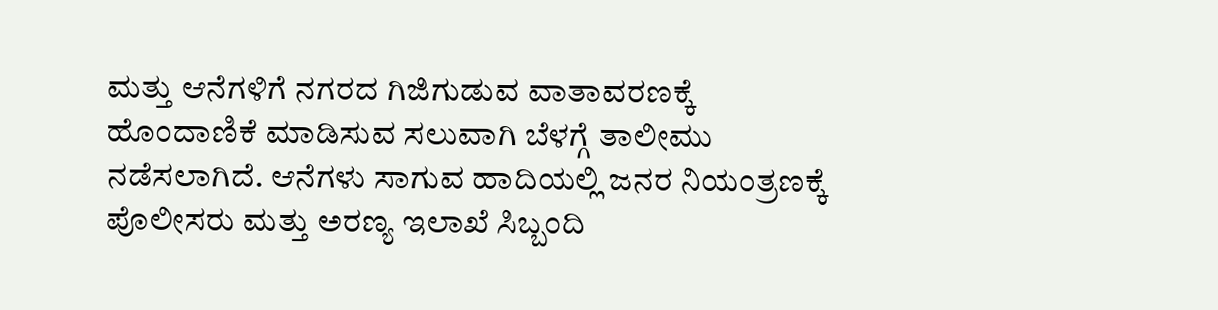ಮತ್ತು ಆನೆಗಳಿಗೆ ನಗರದ ಗಿಜಿಗುಡುವ ವಾತಾವರಣಕ್ಕೆ ಹೊಂದಾಣಿಕೆ ಮಾಡಿಸುವ ಸಲುವಾಗಿ ಬೆಳಗ್ಗೆ ತಾಲೀಮು ನಡೆಸಲಾಗಿದೆ. ಆನೆಗಳು ಸಾಗುವ ಹಾದಿಯಲ್ಲಿ ಜನರ ನಿಯಂತ್ರಣಕ್ಕೆ ಪೊಲೀಸರು ಮತ್ತು ಅರಣ್ಯ ಇಲಾಖೆ ಸಿಬ್ಬಂದಿ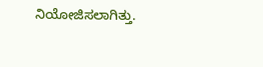ನಿಯೋಜಿಸಲಾಗಿತ್ತು.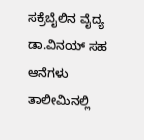ಸಕ್ರೆಬೈಲಿನ ವೈದ್ಯ ಡಾ.ವಿನಯ್ ಸಹ ಆನೆಗಳು ತಾಲೀಮಿನಲ್ಲಿ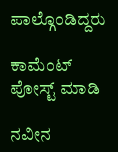ಪಾಲ್ಗೊಂಡಿದ್ದರು‌

ಕಾಮೆಂಟ್‌‌ ಪೋಸ್ಟ್‌ ಮಾಡಿ

ನವೀನ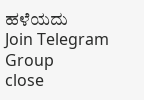ಹಳೆಯದು
Join Telegram Group
close